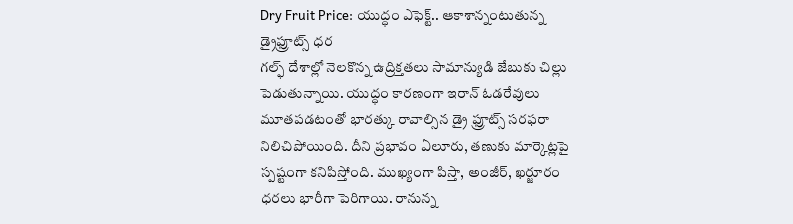Dry Fruit Price: యుద్ధం ఎఫెక్ట్.. ఆకాశాన్నంటుతున్న డ్రైఫ్రూట్స్ ధర
గల్ఫ్ దేశాల్లో నెలకొన్న ఉద్రిక్తతలు సామాన్యుడి జేబుకు చిల్లు పెడుతున్నాయి. యుద్ధం కారణంగా ఇరాన్ ఓడరేవులు మూతపడటంతో భారత్కు రావాల్సిన డ్రై ఫ్రూట్స్ సరఫరా నిలిచిపోయింది. దీని ప్రభావం ఏలూరు, తణుకు మార్కెట్లపై స్పష్టంగా కనిపిస్తోంది. ముఖ్యంగా పిస్తా, అంజీర్, ఖర్జూరం ధరలు భారీగా పెరిగాయి. రానున్న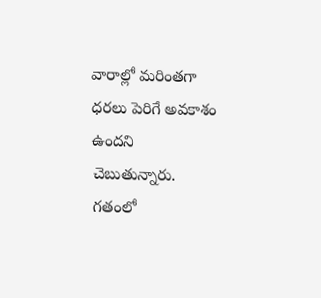వారాల్లో మరింతగా ధరలు పెరిగే అవకాశం ఉందని చెబుతున్నారు. గతంలో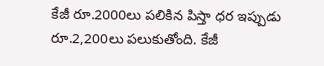కేజీ రూ.2000లు పలికిన పిస్తా ధర ఇప్పుడు రూ.2,200లు పలుకుతోంది. కేజీ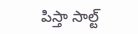పిస్తా సాల్ట్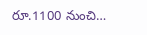రూ.1100 నుంచి…